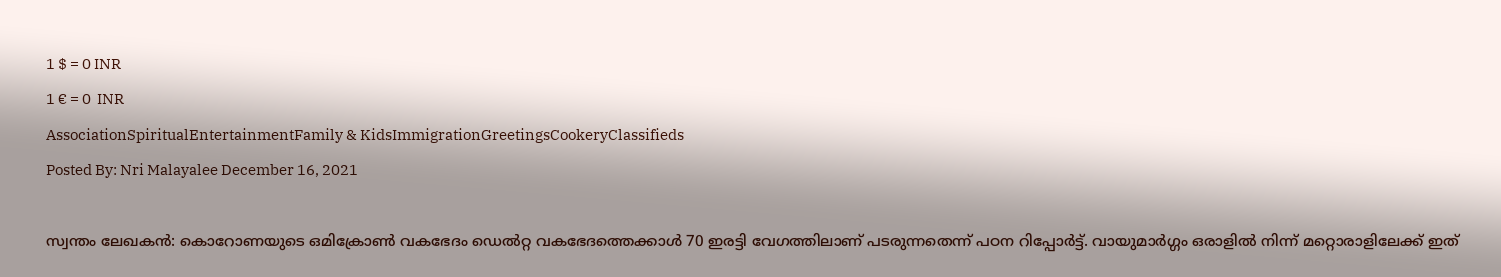1 $ = 0 INR
1 € = 0  INR
AssociationSpiritualEntertainmentFamily & KidsImmigrationGreetingsCookeryClassifieds
Posted By: Nri Malayalee December 16, 2021

സ്വന്തം ലേഖകൻ: കൊറോണയുടെ ഒമിക്രോൺ വകഭേദം ഡെൽറ്റ വകഭേദത്തെക്കാൾ 70 ഇരട്ടി വേഗത്തിലാണ് പടരുന്നതെന്ന് പഠന റിപ്പോർട്ട്. വായുമാർഗ്ഗം ഒരാളിൽ നിന്ന് മറ്റൊരാളിലേക്ക് ഇത്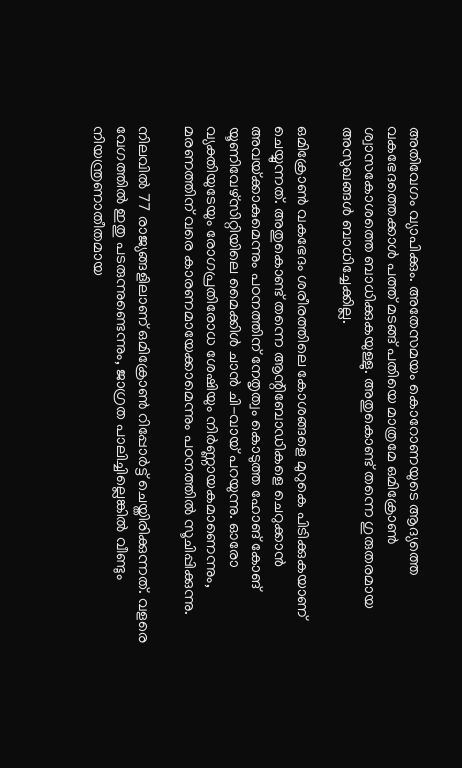അതിവേഗം വ്യാപിക്കും. അതേസമയം കൊറോണയുടെ ആദ്യത്തെ വകഭേദത്തെക്കാൾ പത്ത് മടങ്ങ് പതിയെ മാത്രമേ ഒമിക്രോൺ ശ്വാസകോശത്തെ ബാധിക്കുകയുള്ളു. അതുകൊണ്ട് തന്നെ ഗുരുതരമായ അസുഖങ്ങൾ ബാധിച്ചേക്കില്ല.

ഒമിക്രോൺ വകഭേദം ശരീരത്തിലെ കോശങ്ങളെ മുറുകെ പിടിക്കുകയാണ് ചെയ്യുന്നത്. അതുകൊണ്ട് തന്നെ ആന്റിബോഡികളെ ചെറുക്കാൻ അവയ്‌ക്കാകുമെന്നും പഠനത്തിന് നേതൃത്വം കൊടുത്ത ഹോങ് കോങ് യൂണിവേഴ്‌സിറ്റിയിലെ മൈക്കിൾ ചാൻ ചി-വായ് പറയുന്നു. ഓരോ വ്യക്തിയുടേയും രോഗപ്രതിരോധ ശേഷിയും നിർണ്ണായകമാണെന്നും, മരണത്തിന് വരെ കാരണമായേക്കാമെന്നും പഠനത്തിൽ സൂചിപ്പിക്കുന്നു.

നിലവിൽ 77 രാജ്യങ്ങളിലാണ് ഒമിക്രോൺ റിപ്പോർട്ട് ചെയ്തിരിക്കുന്നത്. വളരെ വേഗത്തിൽ ഇതു പടരുന്നുണ്ടെന്നും, ജാഗ്രത പാലിച്ചില്ലെങ്കിൽ വീണ്ടും നിയന്ത്രണാതീതമായ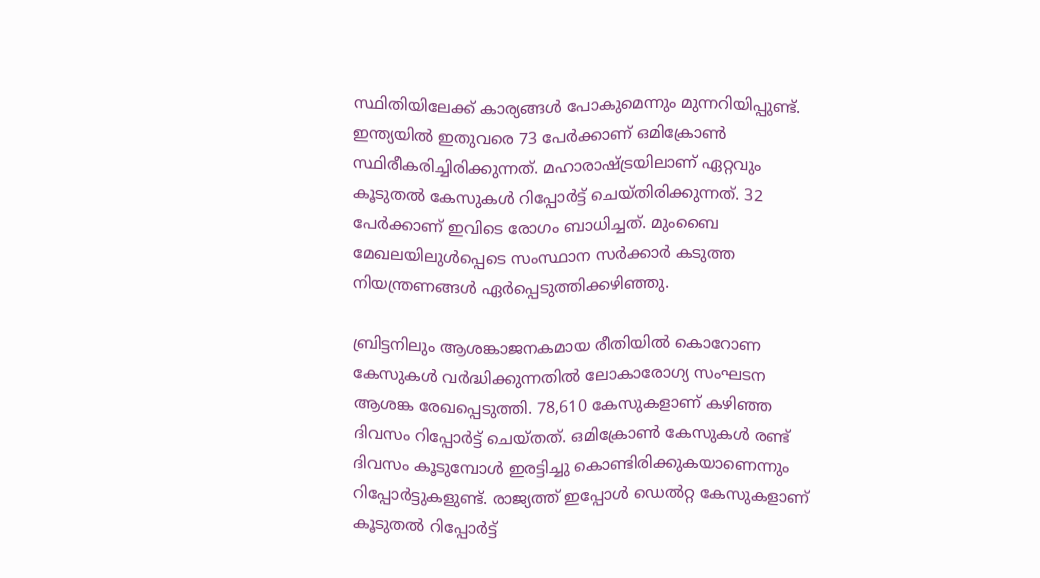സ്ഥിതിയിലേക്ക് കാര്യങ്ങൾ പോകുമെന്നും മുന്നറിയിപ്പുണ്ട്. ഇന്ത്യയിൽ ഇതുവരെ 73 പേർക്കാണ് ഒമിക്രോൺ സ്ഥിരീകരിച്ചിരിക്കുന്നത്. മഹാരാഷ്‌ട്രയിലാണ് ഏറ്റവും കൂടുതൽ കേസുകൾ റിപ്പോർട്ട് ചെയ്തിരിക്കുന്നത്. 32 പേർക്കാണ് ഇവിടെ രോഗം ബാധിച്ചത്. മുംബൈ മേഖലയിലുൾപ്പെടെ സംസ്ഥാന സർക്കാർ കടുത്ത നിയന്ത്രണങ്ങൾ ഏർപ്പെടുത്തിക്കഴിഞ്ഞു.

ബ്രിട്ടനിലും ആശങ്കാജനകമായ രീതിയിൽ കൊറോണ കേസുകൾ വർദ്ധിക്കുന്നതിൽ ലോകാരോഗ്യ സംഘടന ആശങ്ക രേഖപ്പെടുത്തി. 78,610 കേസുകളാണ് കഴിഞ്ഞ ദിവസം റിപ്പോർട്ട് ചെയ്തത്. ഒമിക്രോൺ കേസുകൾ രണ്ട് ദിവസം കൂടുമ്പോൾ ഇരട്ടിച്ചു കൊണ്ടിരിക്കുകയാണെന്നും റിപ്പോർട്ടുകളുണ്ട്. രാജ്യത്ത് ഇപ്പോൾ ഡെൽറ്റ കേസുകളാണ് കൂടുതൽ റിപ്പോർട്ട്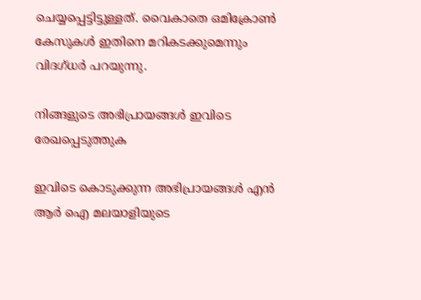ചെയ്യപ്പെട്ടിട്ടുള്ളത്. വൈകാതെ ഒമിക്രോൺ കേസുകൾ ഇതിനെ മറികടക്കുമെന്നും വിദഗ്ധർ പറയുന്നു.

നിങ്ങളുടെ അഭിപ്രായങ്ങള്‍ ഇവിടെ രേഖപ്പെടുത്തുക

ഇവിടെ കൊടുക്കുന്ന അഭിപ്രായങ്ങള്‍ എന്‍ ആര്‍ ഐ മലയാളിയുടെ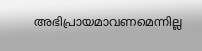അഭിപ്രായമാവണമെന്നില്ല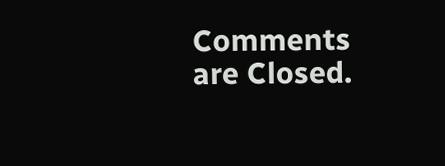Comments are Closed.